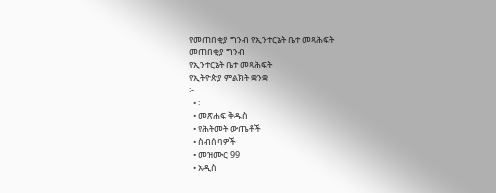የመጠበቂያ ግንብ የኢንተርኔት ቤተ መጻሕፍት
መጠበቂያ ግንብ
የኢንተርኔት ቤተ መጻሕፍት
የኢትዮጵያ ምልክት ቋንቋ
፦
  • ፡
  • መጽሐፍ ቅዱስ
  • የሕትመት ውጤቶች
  • ስብሰባዎች
  • መዝሙር 99
  • አዲስ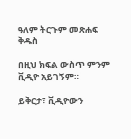ዓለም ትርጉም መጽሐፍ ቅዱስ

በዚህ ክፍል ውስጥ ምንም ቪዲዮ አይገኝም።

ይቅርታ፣ ቪዲዮውን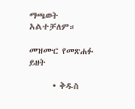ማጫወት አልተቻለም።

መዝሙር የመጽሐፉ ይዘት

      • ቅዱስ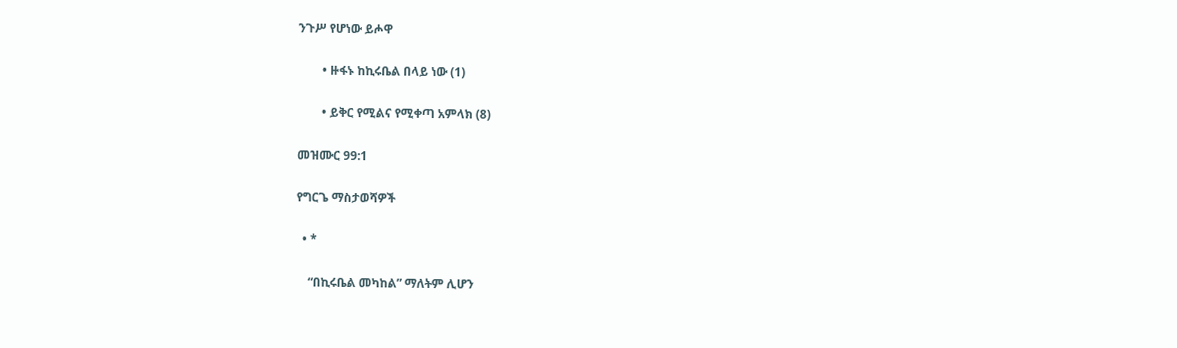ንጉሥ የሆነው ይሖዋ

        • ዙፋኑ ከኪሩቤል በላይ ነው (1)

        • ይቅር የሚልና የሚቀጣ አምላክ (8)

መዝሙር 99:1

የግርጌ ማስታወሻዎች

  • *

    “በኪሩቤል መካከል” ማለትም ሊሆን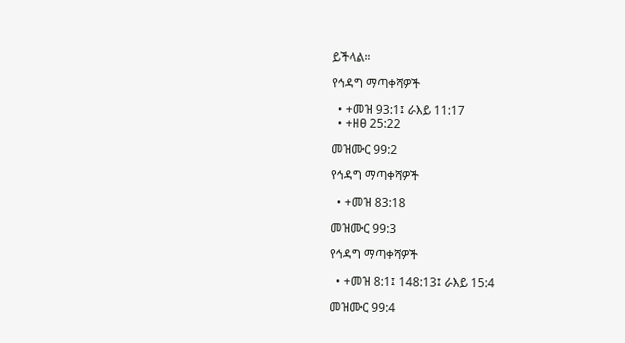ይችላል።

የኅዳግ ማጣቀሻዎች

  • +መዝ 93:1፤ ራእይ 11:17
  • +ዘፀ 25:22

መዝሙር 99:2

የኅዳግ ማጣቀሻዎች

  • +መዝ 83:18

መዝሙር 99:3

የኅዳግ ማጣቀሻዎች

  • +መዝ 8:1፤ 148:13፤ ራእይ 15:4

መዝሙር 99:4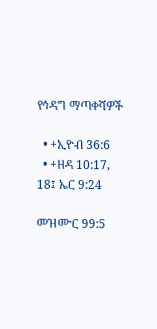የኅዳግ ማጣቀሻዎች

  • +ኢዮብ 36:6
  • +ዘዳ 10:17, 18፤ ኤር 9:24

መዝሙር 99:5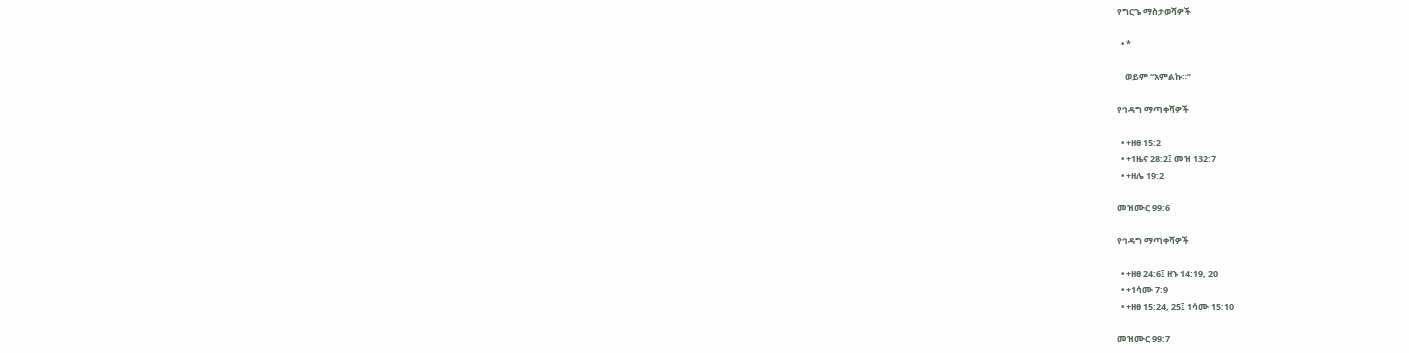የግርጌ ማስታወሻዎች

  • *

    ወይም “አምልኩ።”

የኅዳግ ማጣቀሻዎች

  • +ዘፀ 15:2
  • +1ዜና 28:2፤ መዝ 132:7
  • +ዘሌ 19:2

መዝሙር 99:6

የኅዳግ ማጣቀሻዎች

  • +ዘፀ 24:6፤ ዘኁ 14:19, 20
  • +1ሳሙ 7:9
  • +ዘፀ 15:24, 25፤ 1ሳሙ 15:10

መዝሙር 99:7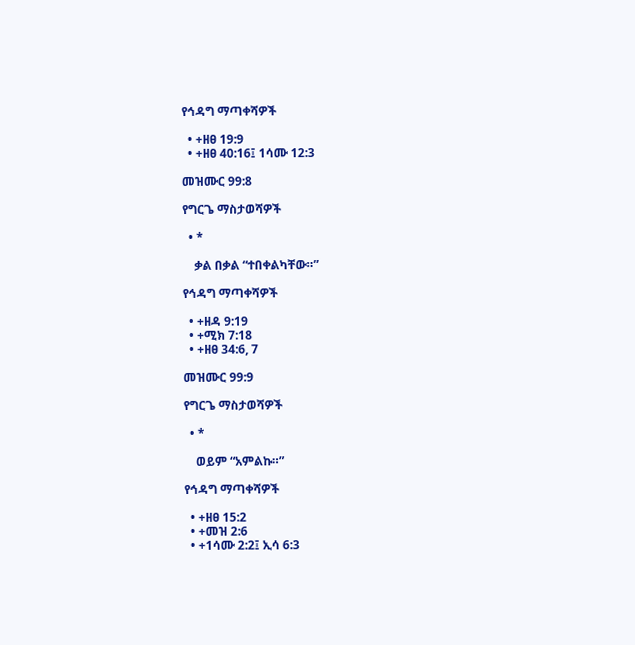የኅዳግ ማጣቀሻዎች

  • +ዘፀ 19:9
  • +ዘፀ 40:16፤ 1ሳሙ 12:3

መዝሙር 99:8

የግርጌ ማስታወሻዎች

  • *

    ቃል በቃል “ተበቀልካቸው።”

የኅዳግ ማጣቀሻዎች

  • +ዘዳ 9:19
  • +ሚክ 7:18
  • +ዘፀ 34:6, 7

መዝሙር 99:9

የግርጌ ማስታወሻዎች

  • *

    ወይም “አምልኩ።”

የኅዳግ ማጣቀሻዎች

  • +ዘፀ 15:2
  • +መዝ 2:6
  • +1ሳሙ 2:2፤ ኢሳ 6:3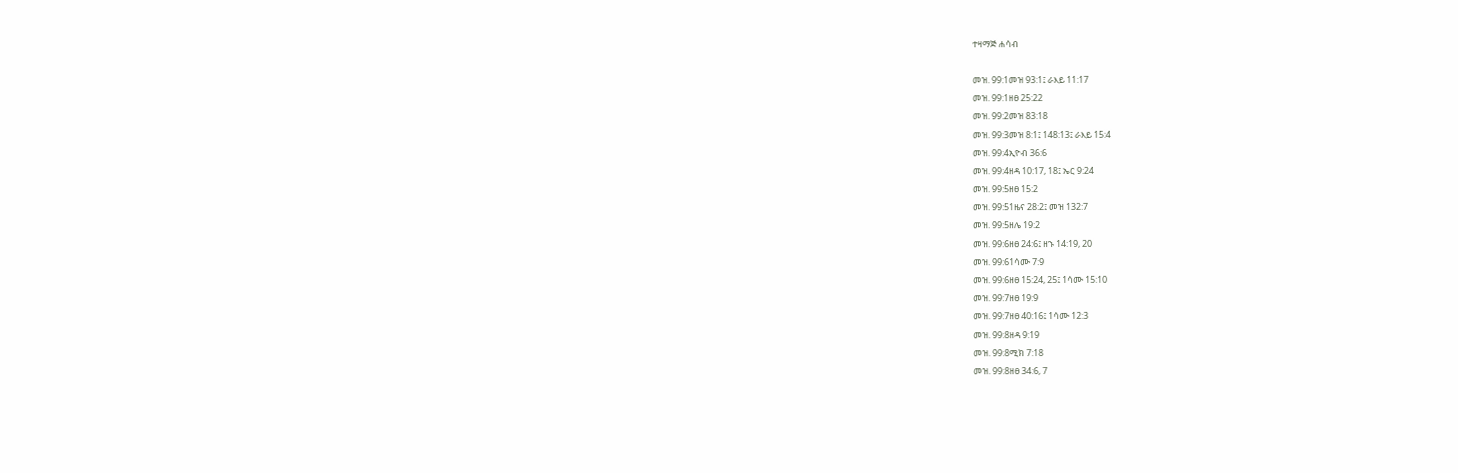ተዛማጅ ሐሳብ

መዝ. 99:1መዝ 93:1፤ ራእይ 11:17
መዝ. 99:1ዘፀ 25:22
መዝ. 99:2መዝ 83:18
መዝ. 99:3መዝ 8:1፤ 148:13፤ ራእይ 15:4
መዝ. 99:4ኢዮብ 36:6
መዝ. 99:4ዘዳ 10:17, 18፤ ኤር 9:24
መዝ. 99:5ዘፀ 15:2
መዝ. 99:51ዜና 28:2፤ መዝ 132:7
መዝ. 99:5ዘሌ 19:2
መዝ. 99:6ዘፀ 24:6፤ ዘኁ 14:19, 20
መዝ. 99:61ሳሙ 7:9
መዝ. 99:6ዘፀ 15:24, 25፤ 1ሳሙ 15:10
መዝ. 99:7ዘፀ 19:9
መዝ. 99:7ዘፀ 40:16፤ 1ሳሙ 12:3
መዝ. 99:8ዘዳ 9:19
መዝ. 99:8ሚክ 7:18
መዝ. 99:8ዘፀ 34:6, 7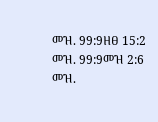መዝ. 99:9ዘፀ 15:2
መዝ. 99:9መዝ 2:6
መዝ.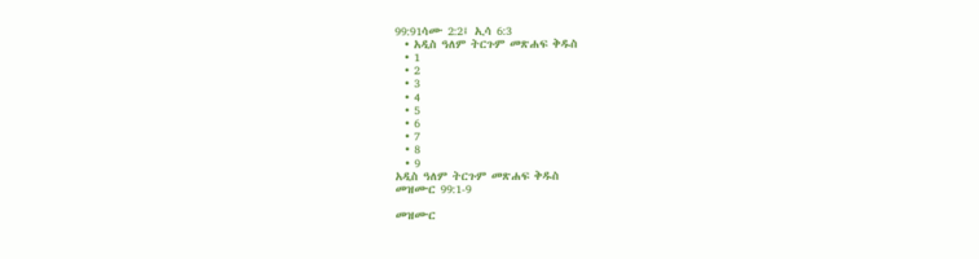99:91ሳሙ 2:2፤ ኢሳ 6:3
  • አዲስ ዓለም ትርጉም መጽሐፍ ቅዱስ
  • 1
  • 2
  • 3
  • 4
  • 5
  • 6
  • 7
  • 8
  • 9
አዲስ ዓለም ትርጉም መጽሐፍ ቅዱስ
መዝሙር 99:1-9

መዝሙር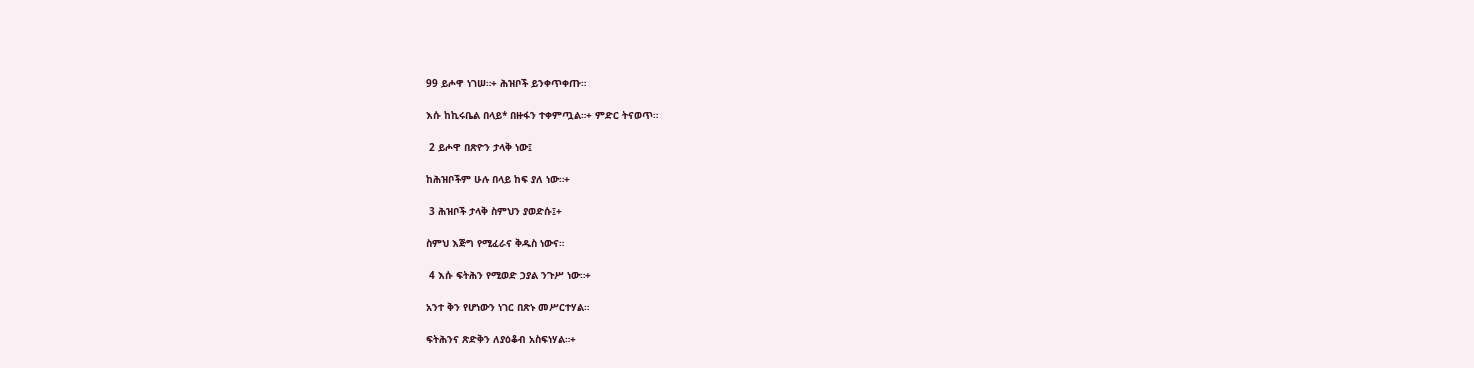99 ይሖዋ ነገሠ።+ ሕዝቦች ይንቀጥቀጡ።

እሱ ከኪሩቤል በላይ* በዙፋን ተቀምጧል።+ ምድር ትናወጥ።

 2 ይሖዋ በጽዮን ታላቅ ነው፤

ከሕዝቦችም ሁሉ በላይ ከፍ ያለ ነው።+

 3 ሕዝቦች ታላቅ ስምህን ያወድሱ፤+

ስምህ እጅግ የሚፈራና ቅዱስ ነውና።

 4 እሱ ፍትሕን የሚወድ ኃያል ንጉሥ ነው።+

አንተ ቅን የሆነውን ነገር በጽኑ መሥርተሃል።

ፍትሕንና ጽድቅን ለያዕቆብ አስፍነሃል።+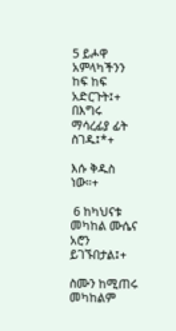5 ይሖዋ አምላካችንን ከፍ ከፍ አድርጉት፤+ በእግሩ ማሳረፊያ ፊት ስገዱ፤*+

እሱ ቅዱስ ነው።+

 6 ከካህናቱ መካከል ሙሴና አሮን ይገኙበታል፤+

ስሙን ከሚጠሩ መካከልም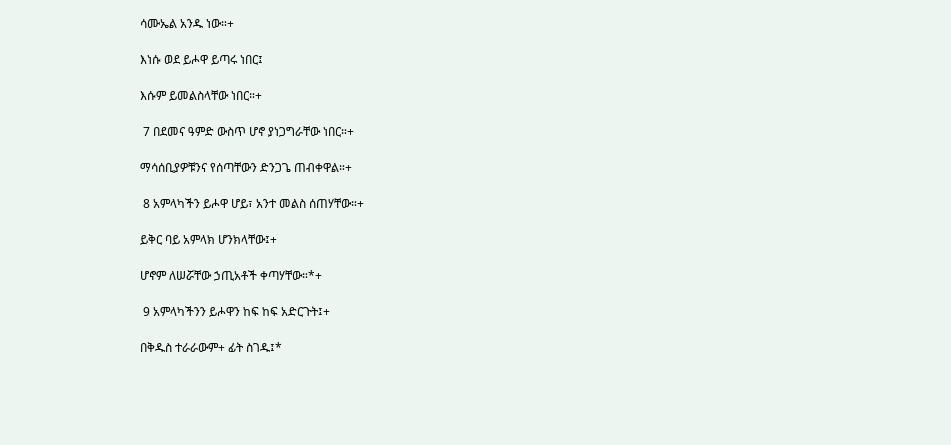ሳሙኤል አንዱ ነው።+

እነሱ ወደ ይሖዋ ይጣሩ ነበር፤

እሱም ይመልስላቸው ነበር።+

 7 በደመና ዓምድ ውስጥ ሆኖ ያነጋግራቸው ነበር።+

ማሳሰቢያዎቹንና የሰጣቸውን ድንጋጌ ጠብቀዋል።+

 8 አምላካችን ይሖዋ ሆይ፣ አንተ መልስ ሰጠሃቸው።+

ይቅር ባይ አምላክ ሆንክላቸው፤+

ሆኖም ለሠሯቸው ኃጢአቶች ቀጣሃቸው።*+

 9 አምላካችንን ይሖዋን ከፍ ከፍ አድርጉት፤+

በቅዱስ ተራራውም+ ፊት ስገዱ፤*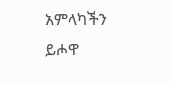አምላካችን ይሖዋ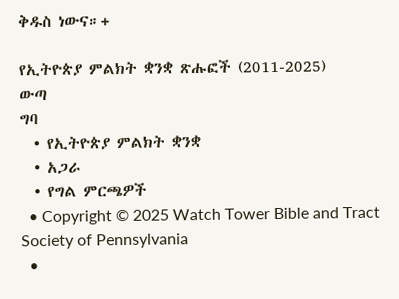ቅዱስ ነውና።+

የኢትዮጵያ ምልክት ቋንቋ ጽሑፎች (2011-2025)
ውጣ
ግባ
  • የኢትዮጵያ ምልክት ቋንቋ
  • አጋራ
  • የግል ምርጫዎች
  • Copyright © 2025 Watch Tower Bible and Tract Society of Pennsylvania
  •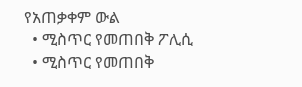የአጠቃቀም ውል
  • ሚስጥር የመጠበቅ ፖሊሲ
  • ሚስጥር የመጠበቅ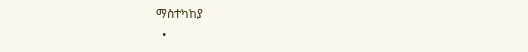ማስተካከያ
  •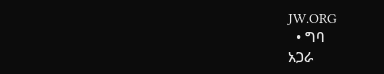JW.ORG
  • ግባ
አጋራ